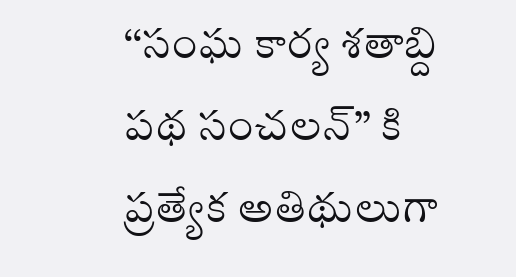‘‘సంఘ కార్య శతాబ్ది పథ సంచలన్’’ కి ప్రత్యేక అతిథులుగా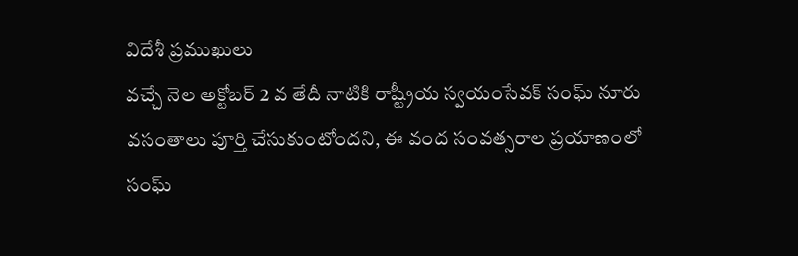విదేశీ ప్రముఖులు
వచ్చే నెల అక్టోబర్ 2 వ తేదీ నాటికి రాష్ట్రీయ స్వయంసేవక్ సంఘ్ నూరు వసంతాలు పూర్తి చేసుకుంటోందని, ఈ వంద సంవత్సరాల ప్రయాణంలో సంఘ్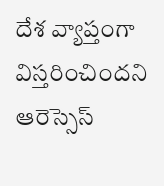దేశ వ్యాప్తంగా విస్తరించిందని ఆరెస్సెస్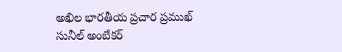అఖిల భారతీయ ప్రచార ప్రముఖ్ సునీల్ అంబేకర్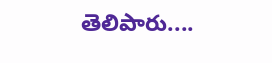తెలిపారు....